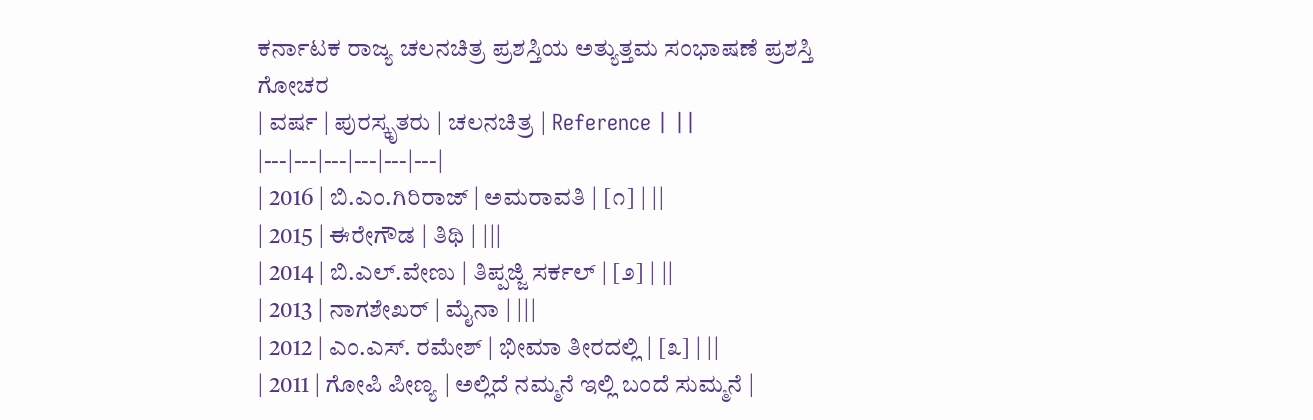ಕರ್ನಾಟಕ ರಾಜ್ಯ ಚಲನಚಿತ್ರ ಪ್ರಶಸ್ತಿಯ ಅತ್ಯುತ್ತಮ ಸಂಭಾಷಣೆ ಪ್ರಶಸ್ತಿ
ಗೋಚರ
| ವರ್ಷ | ಪುರಸ್ಕೃತರು | ಚಲನಚಿತ್ರ | Reference | ||
|---|---|---|---|---|---|
| 2016 | ಬಿ.ಎಂ.ಗಿರಿರಾಜ್ | ಅಮರಾವತಿ | [೧] | ||
| 2015 | ಈರೇಗೌಡ | ತಿಥಿ | |||
| 2014 | ಬಿ.ಎಲ್.ವೇಣು | ತಿಪ್ಪಜ್ಜಿ ಸರ್ಕಲ್ | [೨] | ||
| 2013 | ನಾಗಶೇಖರ್ | ಮೈನಾ | |||
| 2012 | ಎಂ.ಎಸ್. ರಮೇಶ್ | ಭೀಮಾ ತೀರದಲ್ಲಿ | [೩] | ||
| 2011 | ಗೋಪಿ ಪೀಣ್ಯ | ಅಲ್ಲಿದೆ ನಮ್ಮನೆ ಇಲ್ಲಿ ಬಂದೆ ಸುಮ್ಮನೆ |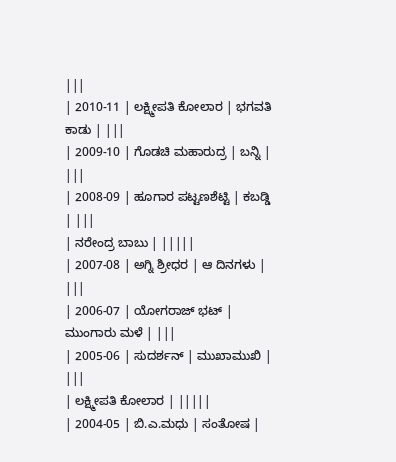|||
| 2010-11 | ಲಕ್ಷ್ಮೀಪತಿ ಕೋಲಾರ | ಭಗವತಿ ಕಾಡು | |||
| 2009-10 | ಗೊಡಚಿ ಮಹಾರುದ್ರ | ಬನ್ನಿ | |||
| 2008-09 | ಹೂಗಾರ ಪಟ್ಟಣಶೆಟ್ಟಿ | ಕಬಡ್ಡಿ | |||
| ನರೇಂದ್ರ ಬಾಬು | |||||
| 2007-08 | ಅಗ್ನಿ ಶ್ರೀಧರ | ಆ ದಿನಗಳು | |||
| 2006-07 | ಯೋಗರಾಜ್ ಭಟ್ | ಮುಂಗಾರು ಮಳೆ | |||
| 2005-06 | ಸುದರ್ಶನ್ | ಮುಖಾಮುಖಿ | |||
| ಲಕ್ಷ್ಮೀಪತಿ ಕೋಲಾರ | |||||
| 2004-05 | ಬಿ.ಎ.ಮಧು | ಸಂತೋಷ |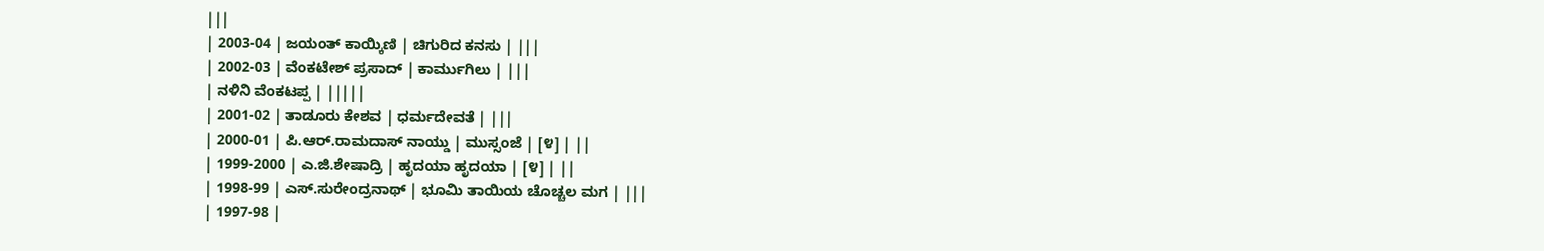|||
| 2003-04 | ಜಯಂತ್ ಕಾಯ್ಕಿಣಿ | ಚಿಗುರಿದ ಕನಸು | |||
| 2002-03 | ವೆಂಕಟೇಶ್ ಪ್ರಸಾದ್ | ಕಾರ್ಮುಗಿಲು | |||
| ನಳಿನಿ ವೆಂಕಟಪ್ಪ | |||||
| 2001-02 | ತಾಡೂರು ಕೇಶವ | ಧರ್ಮದೇವತೆ | |||
| 2000-01 | ಪಿ.ಆರ್.ರಾಮದಾಸ್ ನಾಯ್ಡು | ಮುಸ್ಸಂಜೆ | [೪] | ||
| 1999-2000 | ಎ.ಜಿ.ಶೇಷಾದ್ರಿ | ಹೃದಯಾ ಹೃದಯಾ | [೪] | ||
| 1998-99 | ಎಸ್.ಸುರೇಂದ್ರನಾಥ್ | ಭೂಮಿ ತಾಯಿಯ ಚೊಚ್ಚಲ ಮಗ | |||
| 1997-98 |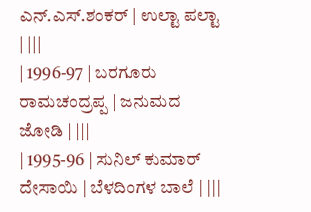ಎನ್.ಎಸ್.ಶಂಕರ್ | ಉಲ್ಟಾ ಪಲ್ಟಾ | |||
| 1996-97 | ಬರಗೂರು ರಾಮಚಂದ್ರಪ್ಪ | ಜನುಮದ ಜೋಡಿ | |||
| 1995-96 | ಸುನಿಲ್ ಕುಮಾರ್ ದೇಸಾಯಿ | ಬೆಳದಿಂಗಳ ಬಾಲೆ | |||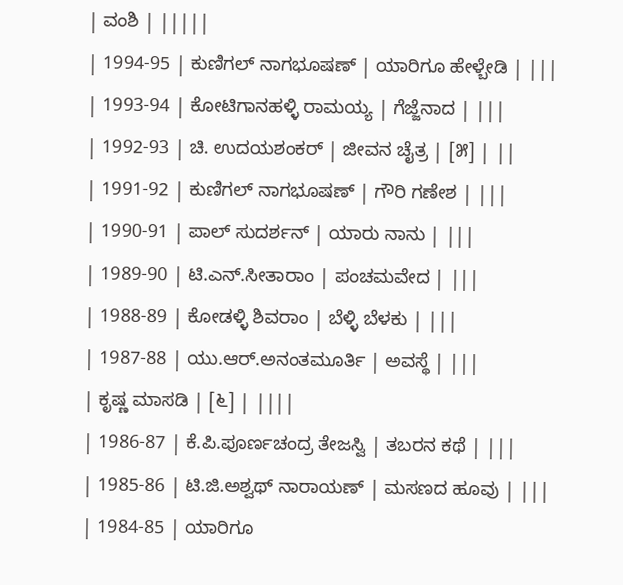| ವಂಶಿ | |||||
| 1994-95 | ಕುಣಿಗಲ್ ನಾಗಭೂಷಣ್ | ಯಾರಿಗೂ ಹೇಳ್ಬೇಡಿ | |||
| 1993-94 | ಕೋಟಿಗಾನಹಳ್ಳಿ ರಾಮಯ್ಯ | ಗೆಜ್ಜೆನಾದ | |||
| 1992-93 | ಚಿ. ಉದಯಶಂಕರ್ | ಜೀವನ ಚೈತ್ರ | [೫] | ||
| 1991-92 | ಕುಣಿಗಲ್ ನಾಗಭೂಷಣ್ | ಗೌರಿ ಗಣೇಶ | |||
| 1990-91 | ಪಾಲ್ ಸುದರ್ಶನ್ | ಯಾರು ನಾನು | |||
| 1989-90 | ಟಿ.ಎನ್.ಸೀತಾರಾಂ | ಪಂಚಮವೇದ | |||
| 1988-89 | ಕೋಡಳ್ಳಿ ಶಿವರಾಂ | ಬೆಳ್ಳಿ ಬೆಳಕು | |||
| 1987-88 | ಯು.ಆರ್.ಅನಂತಮೂರ್ತಿ | ಅವಸ್ಥೆ | |||
| ಕೃಷ್ಣ ಮಾಸಡಿ | [೬] | ||||
| 1986-87 | ಕೆ.ಪಿ.ಪೂರ್ಣಚಂದ್ರ ತೇಜಸ್ವಿ | ತಬರನ ಕಥೆ | |||
| 1985-86 | ಟಿ.ಜಿ.ಅಶ್ವಥ್ ನಾರಾಯಣ್ | ಮಸಣದ ಹೂವು | |||
| 1984-85 | ಯಾರಿಗೂ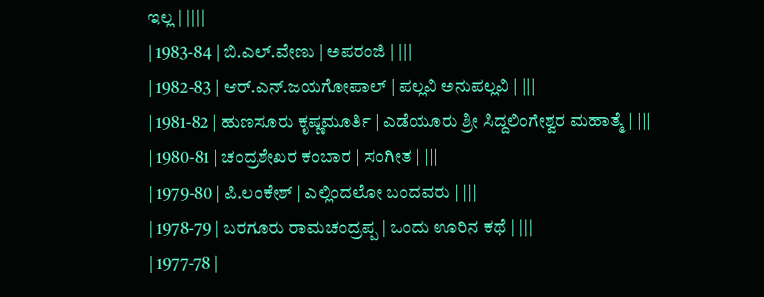ಇಲ್ಲ | ||||
| 1983-84 | ಬಿ.ಎಲ್.ವೇಣು | ಅಪರಂಜಿ | |||
| 1982-83 | ಆರ್.ಎನ್.ಜಯಗೋಪಾಲ್ | ಪಲ್ಲವಿ ಅನುಪಲ್ಲವಿ | |||
| 1981-82 | ಹುಣಸೂರು ಕೃಷ್ಣಮೂರ್ತಿ | ಎಡೆಯೂರು ಶ್ರೀ ಸಿದ್ದಲಿಂಗೇಶ್ವರ ಮಹಾತ್ಮೆ | |||
| 1980-81 | ಚಂದ್ರಶೇಖರ ಕಂಬಾರ | ಸಂಗೀತ | |||
| 1979-80 | ಪಿ.ಲಂಕೇಶ್ | ಎಲ್ಲಿಂದಲೋ ಬಂದವರು | |||
| 1978-79 | ಬರಗೂರು ರಾಮಚಂದ್ರಪ್ಪ | ಒಂದು ಊರಿನ ಕಥೆ | |||
| 1977-78 |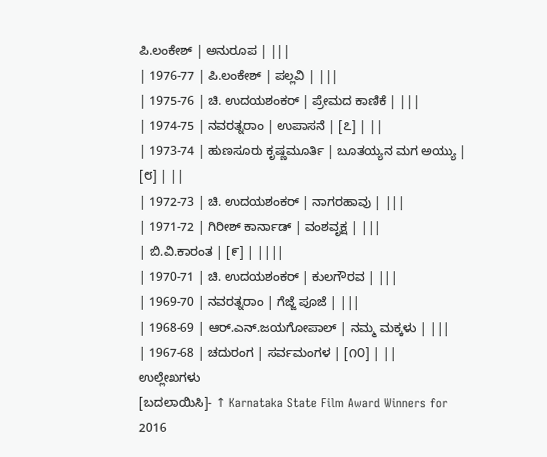ಪಿ.ಲಂಕೇಶ್ | ಅನುರೂಪ | |||
| 1976-77 | ಪಿ.ಲಂಕೇಶ್ | ಪಲ್ಲವಿ | |||
| 1975-76 | ಚಿ. ಉದಯಶಂಕರ್ | ಪ್ರೇಮದ ಕಾಣಿಕೆ | |||
| 1974-75 | ನವರತ್ನರಾಂ | ಉಪಾಸನೆ | [೭] | ||
| 1973-74 | ಹುಣಸೂರು ಕೃಷ್ಣಮೂರ್ತಿ | ಬೂತಯ್ಯನ ಮಗ ಅಯ್ಯು | [೮] | ||
| 1972-73 | ಚಿ. ಉದಯಶಂಕರ್ | ನಾಗರಹಾವು | |||
| 1971-72 | ಗಿರೀಶ್ ಕಾರ್ನಾಡ್ | ವಂಶವೃಕ್ಷ | |||
| ಬಿ.ವಿ.ಕಾರಂತ | [೯] | ||||
| 1970-71 | ಚಿ. ಉದಯಶಂಕರ್ | ಕುಲಗೌರವ | |||
| 1969-70 | ನವರತ್ನರಾಂ | ಗೆಜ್ಜೆ ಪೂಜೆ | |||
| 1968-69 | ಆರ್.ಎನ್.ಜಯಗೋಪಾಲ್ | ನಮ್ಮ ಮಕ್ಕಳು | |||
| 1967-68 | ಚದುರಂಗ | ಸರ್ವಮಂಗಳ | [೧೦] | ||
ಉಲ್ಲೇಖಗಳು
[ಬದಲಾಯಿಸಿ]- ↑ Karnataka State Film Award Winners for 2016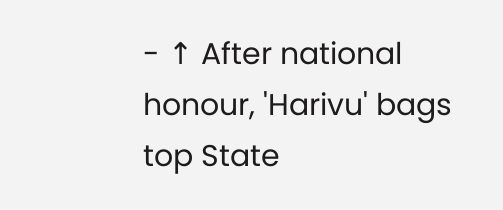- ↑ After national honour, 'Harivu' bags top State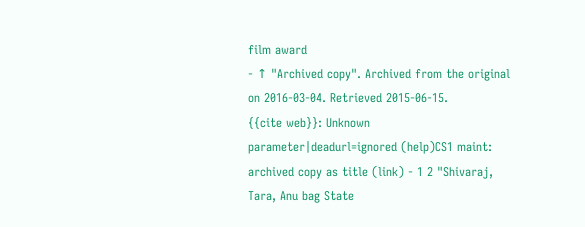film award
- ↑ "Archived copy". Archived from the original on 2016-03-04. Retrieved 2015-06-15.
{{cite web}}: Unknown parameter|deadurl=ignored (help)CS1 maint: archived copy as title (link) - 1 2 "Shivaraj, Tara, Anu bag State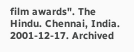film awards". The Hindu. Chennai, India. 2001-12-17. Archived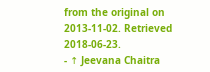from the original on 2013-11-02. Retrieved 2018-06-23.
- ↑ Jeevana Chaitra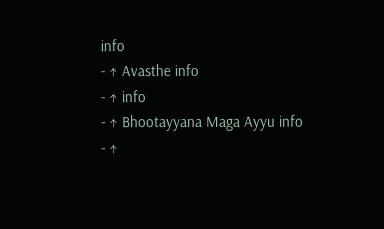info
- ↑ Avasthe info
- ↑ info
- ↑ Bhootayyana Maga Ayyu info
- ↑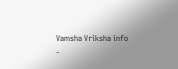Vamsha Vriksha info
-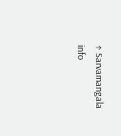↑ Sarvamangala info